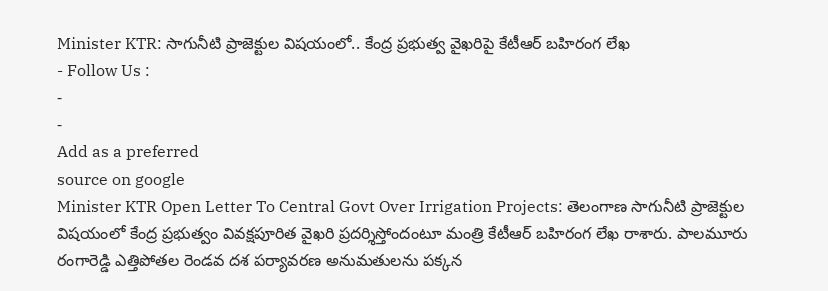Minister KTR: సాగునీటి ప్రాజెక్టుల విషయంలో.. కేంద్ర ప్రభుత్వ వైఖరిపై కేటీఆర్ బహిరంగ లేఖ
- Follow Us :
-
-
Add as a preferred
source on google
Minister KTR Open Letter To Central Govt Over Irrigation Projects: తెలంగాణ సాగునీటి ప్రాజెక్టుల విషయంలో కేంద్ర ప్రభుత్వం వివక్షపూరిత వైఖరి ప్రదర్శిస్తోందంటూ మంత్రి కేటీఆర్ బహిరంగ లేఖ రాశారు. పాలమూరు రంగారెడ్డి ఎత్తిపోతల రెండవ దశ పర్యావరణ అనుమతులను పక్కన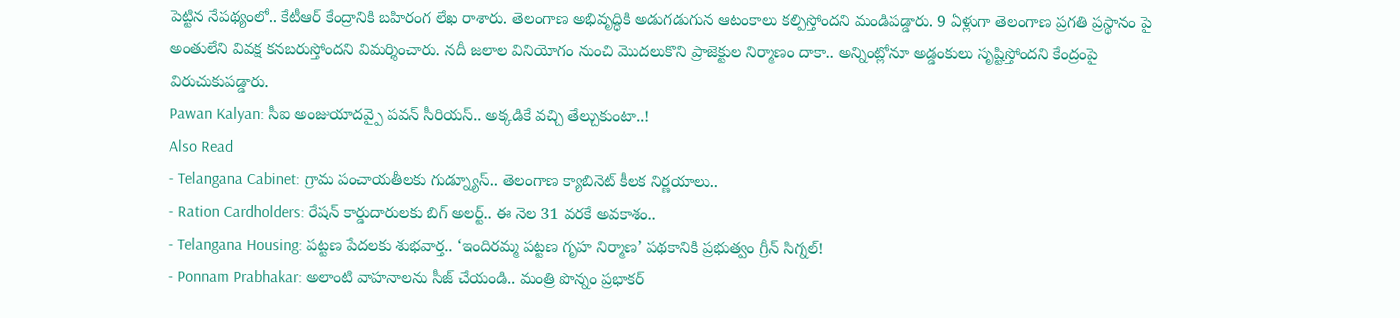పెట్టిన నేపథ్యంలో.. కేటీఆర్ కేంద్రానికి బహిరంగ లేఖ రాశారు. తెలంగాణ అభివృద్ధికి అడుగడుగున ఆటంకాలు కల్పిస్తోందని మండిపడ్డారు. 9 ఏళ్లుగా తెలంగాణ ప్రగతి ప్రస్థానం పై అంతులేని వివక్ష కనబరుస్తోందని విమర్శించారు. నదీ జలాల వినియోగం నుంచి మొదలుకొని ప్రాజెక్టుల నిర్మాణం దాకా.. అన్నింట్లోనూ అడ్డంకులు సృష్టిస్తోందని కేంద్రంపై విరుచుకుపడ్డారు.
Pawan Kalyan: సీఐ అంజుయాదవ్పై పవన్ సీరియస్.. అక్కడికే వచ్చి తేల్చుకుంటా..!
Also Read
- Telangana Cabinet: గ్రామ పంచాయతీలకు గుడ్న్యూస్.. తెలంగాణ క్యాబినెట్ కీలక నిర్ణయాలు..
- Ration Cardholders: రేషన్ కార్డుదారులకు బిగ్ అలర్ట్.. ఈ నెల 31 వరకే అవకాశం..
- Telangana Housing: పట్టణ పేదలకు శుభవార్త.. ‘ఇందిరమ్మ పట్టణ గృహ నిర్మాణ’ పథకానికి ప్రభుత్వం గ్రీన్ సిగ్నల్!
- Ponnam Prabhakar: అలాంటి వాహనాలను సీజ్ చేయండి.. మంత్రి పొన్నం ప్రభాకర్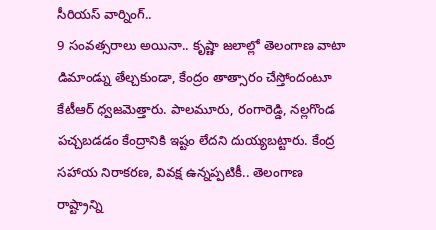సీరియస్ వార్నింగ్..
9 సంవత్సరాలు అయినా.. కృష్ణా జలాల్లో తెలంగాణ వాటా డిమాండ్ను తేల్చకుండా, కేంద్రం తాత్సారం చేస్తోందంటూ కేటీఆర్ ధ్వజమెత్తారు. పాలమూరు, రంగారెడ్డి, నల్లగొండ పచ్చబడడం కేంద్రానికి ఇష్టం లేదని దుయ్యబట్టారు. కేంద్ర సహాయ నిరాకరణ, వివక్ష ఉన్నప్పటికీ.. తెలంగాణ రాష్ట్రాన్ని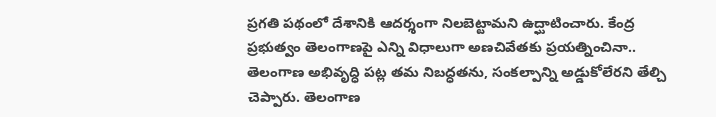ప్రగతి పథంలో దేశానికి ఆదర్శంగా నిలబెట్టామని ఉద్ఘాటించారు. కేంద్ర ప్రభుత్వం తెలంగాణపై ఎన్ని విధాలుగా అణచివేతకు ప్రయత్నించినా.. తెలంగాణ అభివృద్ధి పట్ల తమ నిబద్ధతను, సంకల్పాన్ని అడ్డుకోలేరని తేల్చి చెప్పారు. తెలంగాణ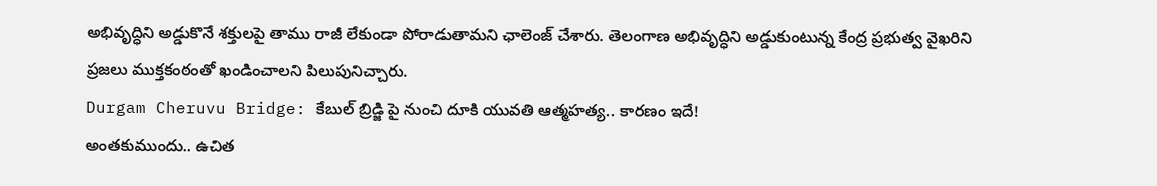అభివృద్ధిని అడ్డుకొనే శక్తులపై తాము రాజీ లేకుండా పోరాడుతామని ఛాలెంజ్ చేశారు. తెలంగాణ అభివృద్ధిని అడ్డుకుంటున్న కేంద్ర ప్రభుత్వ వైఖరిని ప్రజలు ముక్తకంఠంతో ఖండించాలని పిలుపునిచ్చారు.
Durgam Cheruvu Bridge: కేబుల్ బ్రిడ్జి పై నుంచి దూకి యువతి ఆత్మహత్య.. కారణం ఇదే!
అంతకుముందు.. ఉచిత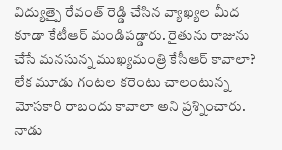విద్యుత్పై రేవంత్ రెడ్డి చేసిన వ్యాఖ్యల మీద కూడా కేటీఆర్ మండిపడ్డారు. రైతును రాజును చేసే మనసున్న ముఖ్యమంత్రి కేసీఆర్ కావాలా? లేక మూడు గంటల కరెంటు చాలంటున్న మోసకారి రాబందు కావాలా అని ప్రశ్నించారు. నాడు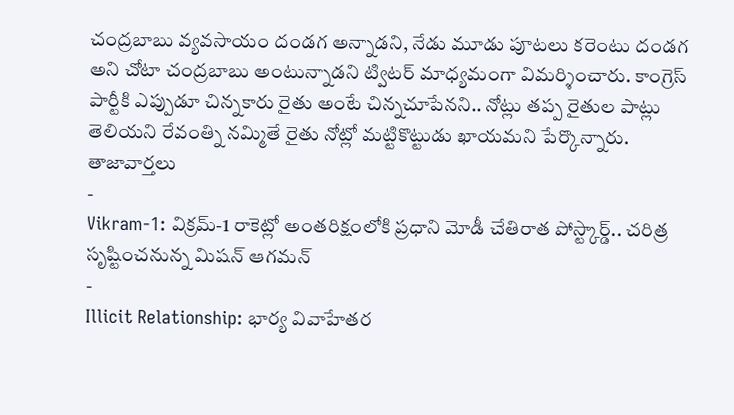చంద్రబాబు వ్యవసాయం దండగ అన్నాడని, నేడు మూడు పూటలు కరెంటు దండగ అని చోటా చంద్రబాబు అంటున్నాడని ట్విటర్ మాధ్యమంగా విమర్శించారు. కాంగ్రెస్ పార్టీకి ఎప్పుడూ చిన్నకారు రైతు అంటే చిన్నచూపేనని.. నోట్లు తప్ప రైతుల పాట్లు తెలియని రేవంత్ని నమ్మితే రైతు నోట్లో మట్టికొట్టుడు ఖాయమని పేర్కొన్నారు.
తాజావార్తలు
-
Vikram-1: విక్రమ్-1 రాకెట్లో అంతరిక్షంలోకి ప్రధాని మోడీ చేతిరాత పోస్ట్కార్డ్.. చరిత్ర సృష్టించనున్న మిషన్ ఆగమన్
-
Illicit Relationship: భార్య వివాహేతర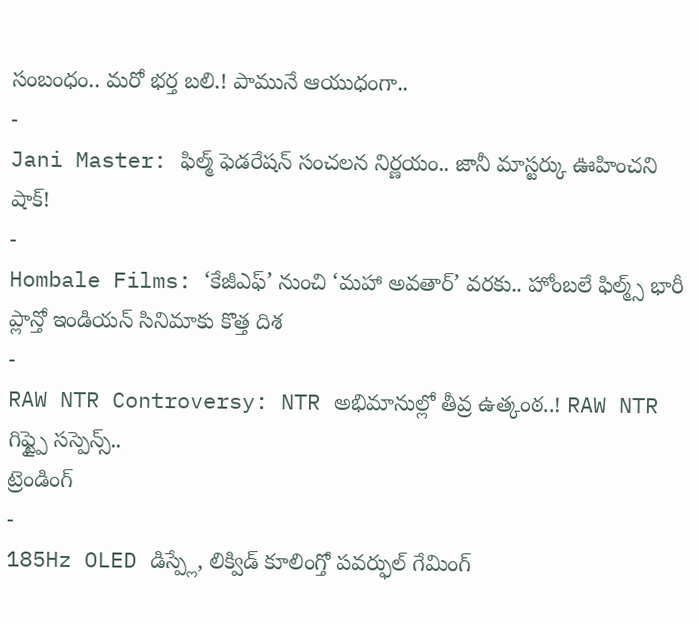సంబంధం.. మరో భర్త బలి.! పామునే ఆయుధంగా..
-
Jani Master: ఫిల్మ్ ఫెడరేషన్ సంచలన నిర్ణయం.. జానీ మాస్టర్కు ఊహించని షాక్!
-
Hombale Films: ‘కేజీఎఫ్’ నుంచి ‘మహా అవతార్’ వరకు.. హోంబలే ఫిల్మ్స్ భారీ ప్లాన్తో ఇండియన్ సినిమాకు కొత్త దిశ
-
RAW NTR Controversy: NTR అభిమానుల్లో తీవ్ర ఉత్కంఠ..! RAW NTR గిఫ్ట్పై సస్పెన్స్..
ట్రెండింగ్
-
185Hz OLED డిస్ప్లే, లిక్విడ్ కూలింగ్తో పవర్ఫుల్ గేమింగ్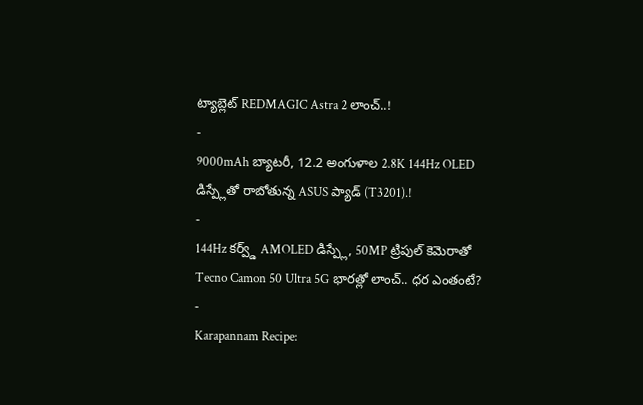ట్యాబ్లెట్ REDMAGIC Astra 2 లాంచ్..!
-
9000mAh బ్యాటరీ, 12.2 అంగుళాల 2.8K 144Hz OLED డిస్ప్లేతో రాబోతున్న ASUS ప్యాడ్ (T3201).!
-
144Hz కర్వ్డ్ AMOLED డిస్ప్లే, 50MP ట్రిపుల్ కెమెరాతో Tecno Camon 50 Ultra 5G భారత్లో లాంచ్.. ధర ఎంతంటే?
-
Karapannam Recipe: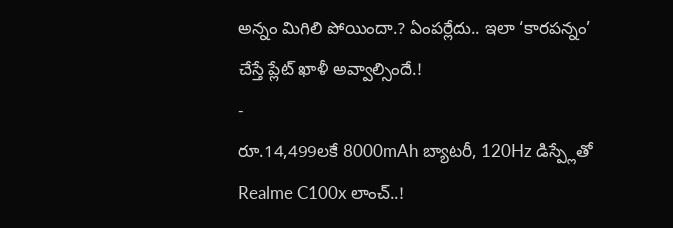అన్నం మిగిలి పోయిందా.? ఏంపర్లేదు.. ఇలా ‘కారపన్నం’ చేస్తే ప్లేట్ ఖాళీ అవ్వాల్సిందే.!
-
రూ.14,499లకే 8000mAh బ్యాటరీ, 120Hz డిస్ప్లేతో Realme C100x లాంచ్..!